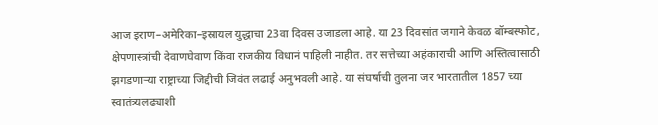आज इराण–अमेरिका–इस्रायल युद्धाचा 23वा दिवस उजाडला आहे. या 23 दिवसांत जगाने केवळ बॉम्बस्फोट, क्षेपणास्त्रांची देवाणघेवाण किंवा राजकीय विधानं पाहिली नाहीत. तर सत्तेच्या अहंकाराची आणि अस्तित्वासाठी झगडणाऱ्या राष्ट्राच्या जिद्दीची जिवंत लढाई अनुभवली आहे. या संघर्षाची तुलना जर भारतातील 1857 च्या स्वातंत्र्यलढ्याशी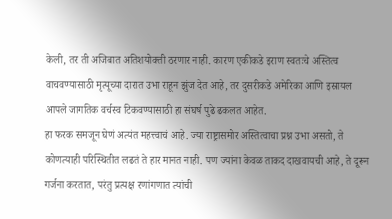केली, तर ती अजिबात अतिशयोक्ती ठरणार नाही. कारण एकीकडे इराण स्वतःचे अस्तित्व वाचवण्यासाठी मृत्यूच्या दारात उभा राहून झुंज देत आहे, तर दुसरीकडे अमेरिका आणि इस्रायल आपले जागतिक वर्चस्व टिकवण्यासाठी हा संघर्ष पुढे ढकलत आहेत.
हा फरक समजून घेणं अत्यंत महत्त्वाचं आहे. ज्या राष्ट्रासमोर अस्तित्वाचा प्रश्न उभा असतो, ते कोणत्याही परिस्थितीत लढतं ते हार मानत नाही. पण ज्यांना केवळ ताकद दाखवायची आहे, ते दूरून गर्जना करतात, परंतु प्रत्यक्ष रणांगणात त्यांची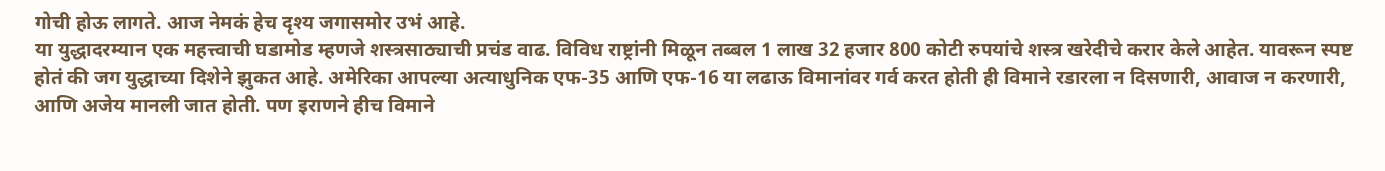गोची होऊ लागते. आज नेमकं हेच दृश्य जगासमोर उभं आहे.
या युद्धादरम्यान एक महत्त्वाची घडामोड म्हणजे शस्त्रसाठ्याची प्रचंड वाढ. विविध राष्ट्रांनी मिळून तब्बल 1 लाख 32 हजार 800 कोटी रुपयांचे शस्त्र खरेदीचे करार केले आहेत. यावरून स्पष्ट होतं की जग युद्धाच्या दिशेने झुकत आहे. अमेरिका आपल्या अत्याधुनिक एफ-35 आणि एफ-16 या लढाऊ विमानांवर गर्व करत होती ही विमाने रडारला न दिसणारी, आवाज न करणारी, आणि अजेय मानली जात होती. पण इराणने हीच विमाने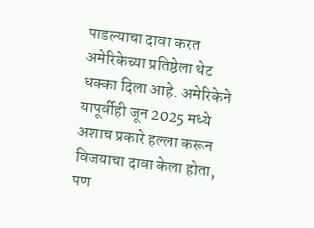पाडल्याचा दावा करत अमेरिकेच्या प्रतिष्ठेला थेट धक्का दिला आहे. अमेरिकेने यापूर्वीही जून 2025 मध्ये अशाच प्रकारे हल्ला करून विजयाचा दावा केला होता, पण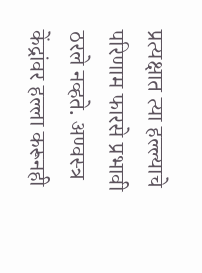प्रत्यक्षात त्या हल्ल्याचे परिणाम फारसे प्रभावी ठरले नव्हते. अण्वस्त्र केंद्रांवर हल्ला करूनही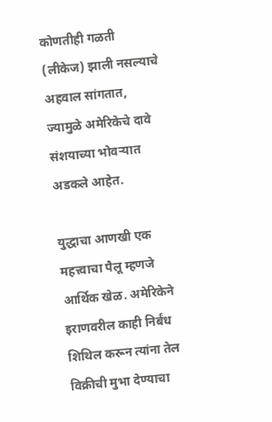कोणतीही गळती (लीकेज) झाली नसल्याचे अहवाल सांगतात, ज्यामुळे अमेरिकेचे दावे संशयाच्या भोवऱ्यात अडकले आहेत.

युद्धाचा आणखी एक महत्त्वाचा पैलू म्हणजे आर्थिक खेळ. अमेरिकेने इराणवरील काही निर्बंध शिथिल करून त्यांना तेल विक्रीची मुभा देण्याचा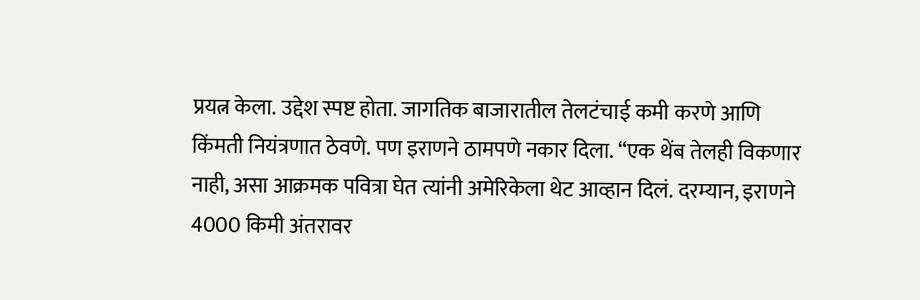प्रयत्न केला. उद्देश स्पष्ट होता. जागतिक बाजारातील तेलटंचाई कमी करणे आणि किंमती नियंत्रणात ठेवणे. पण इराणने ठामपणे नकार दिला. “एक थेंब तेलही विकणार नाही, असा आक्रमक पवित्रा घेत त्यांनी अमेरिकेला थेट आव्हान दिलं. दरम्यान, इराणने 4000 किमी अंतरावर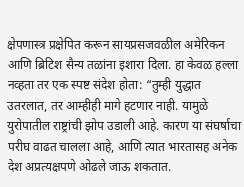क्षेपणास्त्र प्रक्षेपित करून सायप्रसजवळील अमेरिकन आणि ब्रिटिश सैन्य तळांना इशारा दिला. हा केवळ हल्ला नव्हता तर एक स्पष्ट संदेश होता: “तुम्ही युद्धात उतरलात, तर आम्हीही मागे हटणार नाही. यामुळे युरोपातील राष्ट्रांची झोप उडाली आहे. कारण या संघर्षाचा परीघ वाढत चालला आहे, आणि त्यात भारतासह अनेक देश अप्रत्यक्षपणे ओढले जाऊ शकतात.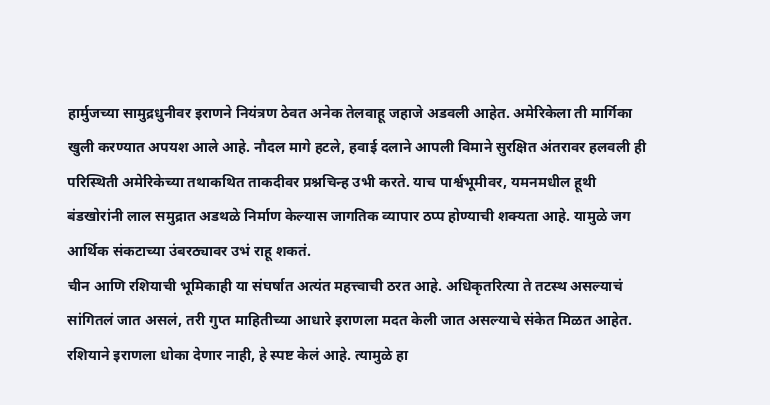हार्मुजच्या सामुद्रधुनीवर इराणने नियंत्रण ठेवत अनेक तेलवाहू जहाजे अडवली आहेत. अमेरिकेला ती मार्गिका खुली करण्यात अपयश आले आहे. नौदल मागे हटले, हवाई दलाने आपली विमाने सुरक्षित अंतरावर हलवली ही परिस्थिती अमेरिकेच्या तथाकथित ताकदीवर प्रश्नचिन्ह उभी करते. याच पार्श्वभूमीवर, यमनमधील हूथी बंडखोरांनी लाल समुद्रात अडथळे निर्माण केल्यास जागतिक व्यापार ठप्प होण्याची शक्यता आहे. यामुळे जग आर्थिक संकटाच्या उंबरठ्यावर उभं राहू शकतं.
चीन आणि रशियाची भूमिकाही या संघर्षात अत्यंत महत्त्वाची ठरत आहे. अधिकृतरित्या ते तटस्थ असल्याचं सांगितलं जात असलं, तरी गुप्त माहितीच्या आधारे इराणला मदत केली जात असल्याचे संकेत मिळत आहेत. रशियाने इराणला धोका देणार नाही, हे स्पष्ट केलं आहे. त्यामुळे हा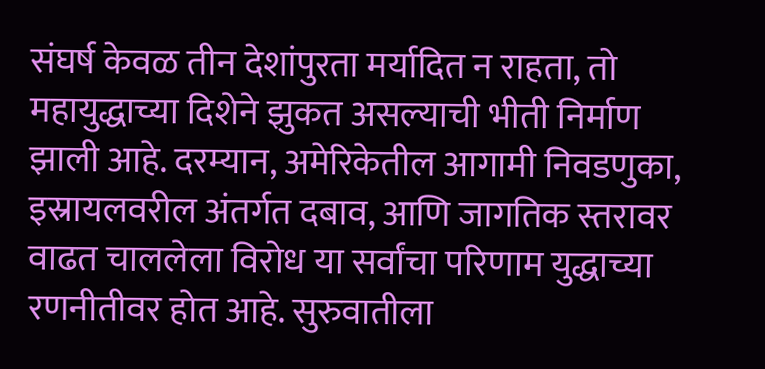संघर्ष केवळ तीन देशांपुरता मर्यादित न राहता, तो महायुद्धाच्या दिशेने झुकत असल्याची भीती निर्माण झाली आहे. दरम्यान, अमेरिकेतील आगामी निवडणुका, इस्रायलवरील अंतर्गत दबाव, आणि जागतिक स्तरावर वाढत चाललेला विरोध या सर्वांचा परिणाम युद्धाच्या रणनीतीवर होत आहे. सुरुवातीला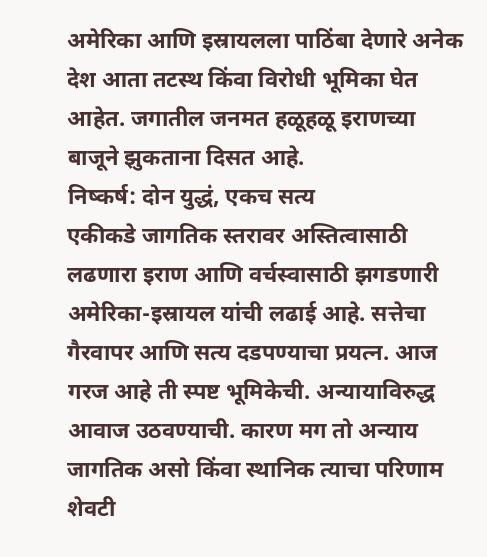अमेरिका आणि इस्रायलला पाठिंबा देणारे अनेक देश आता तटस्थ किंवा विरोधी भूमिका घेत आहेत. जगातील जनमत हळूहळू इराणच्या बाजूने झुकताना दिसत आहे.
निष्कर्ष: दोन युद्धं, एकच सत्य
एकीकडे जागतिक स्तरावर अस्तित्वासाठी लढणारा इराण आणि वर्चस्वासाठी झगडणारी अमेरिका-इस्रायल यांची लढाई आहे. सत्तेचा गैरवापर आणि सत्य दडपण्याचा प्रयत्न. आज गरज आहे ती स्पष्ट भूमिकेची. अन्यायाविरुद्ध आवाज उठवण्याची. कारण मग तो अन्याय जागतिक असो किंवा स्थानिक त्याचा परिणाम शेवटी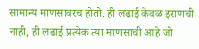सामान्य माणसावरच होतो. ही लढाई केवळ इराणची नाही, ही लढाई प्रत्येक त्या माणसाची आहे जो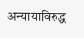अन्यायाविरुद्ध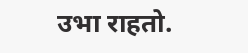उभा राहतो.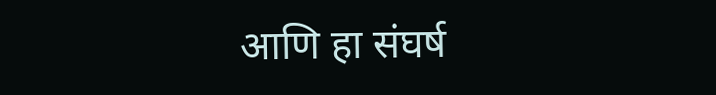आणि हा संघर्ष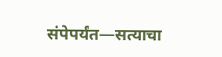संपेपर्यंत—सत्याचा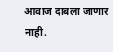आवाज दाबला जाणार नाही.